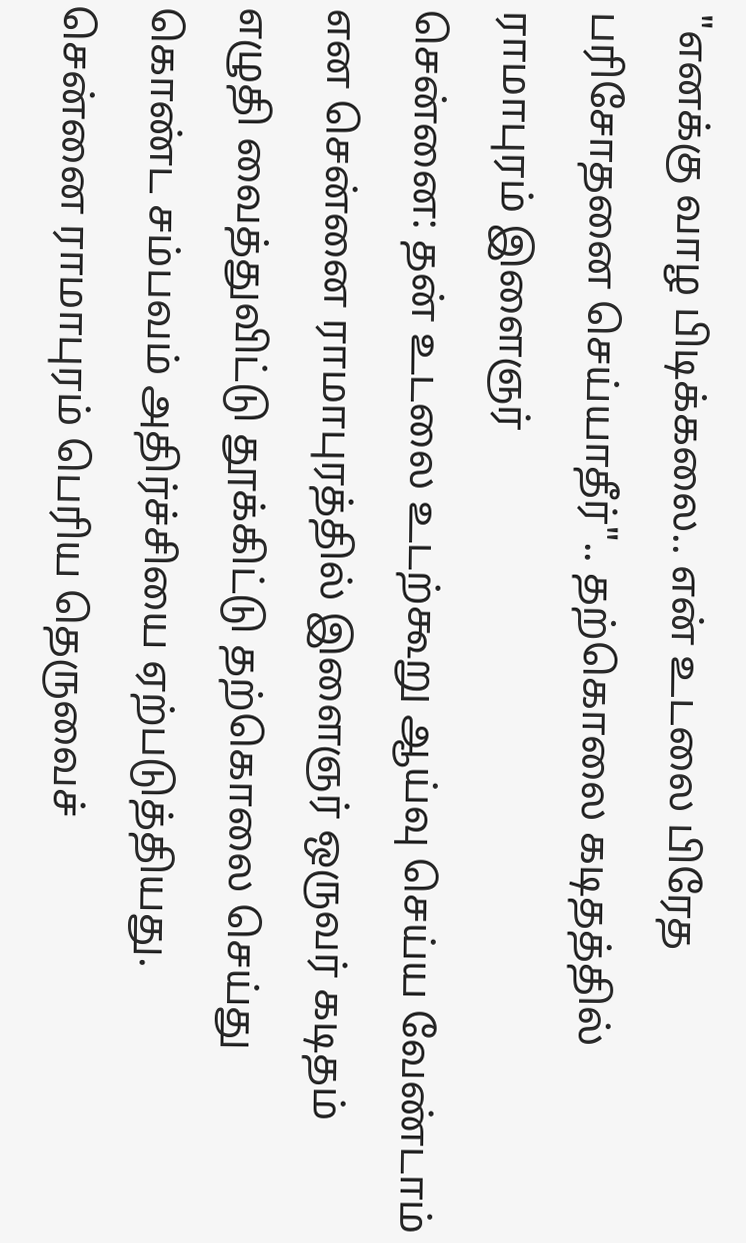"எனக்கு வாழ பிடிக்கலை.. என் உடலை பிரேத பரிசோதனை செய்யாதீர்".. தற்கொலை கடிதத்தில் ராமாபுரம் இளைஞர்
சென்னை: தன் உடலை உடற்கூறு ஆய்வு செய்ய வேண்டாம் என சென்னை ராமாபுரத்தில் இளைஞர் ஒருவர் கடிதம் எழுதி வைத்துவிட்டு தூக்கிட்டு தற்கொலை செய்து கொண்ட சம்பவம் அதிர்ச்சியை ஏற்படுத்தியது.
சென்னை ராமாபுரம் பெரிய தெருவைச்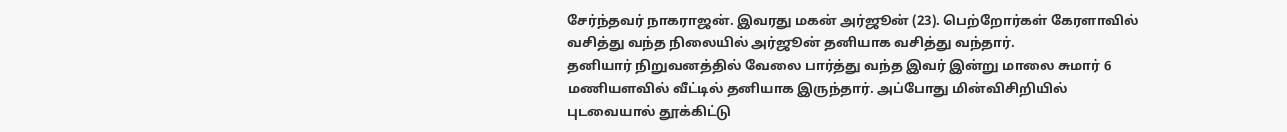சேர்ந்தவர் நாகராஜன். இவரது மகன் அர்ஜூன் (23). பெற்றோர்கள் கேரளாவில் வசித்து வந்த நிலையில் அர்ஜூன் தனியாக வசித்து வந்தார்.
தனியார் நிறுவனத்தில் வேலை பார்த்து வந்த இவர் இன்று மாலை சுமார் 6 மணியளவில் வீட்டில் தனியாக இருந்தார். அப்போது மின்விசிறியில் புடவையால் தூக்கிட்டு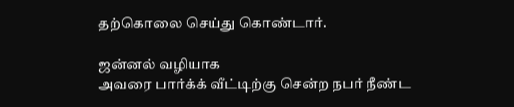தற்கொலை செய்து கொண்டார்.

ஜன்னல் வழியாக
அவரை பார்க்க் வீட்டிற்கு சென்ற நபர் நீண்ட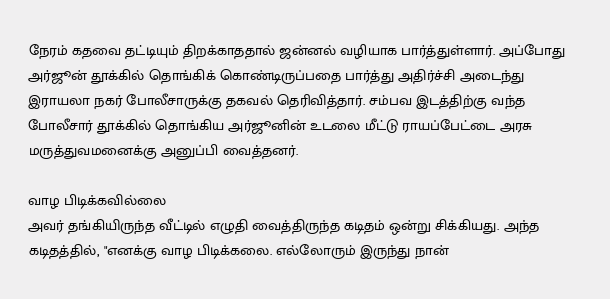நேரம் கதவை தட்டியும் திறக்காததால் ஜன்னல் வழியாக பார்த்துள்ளார். அப்போது அர்ஜூன் தூக்கில் தொங்கிக் கொண்டிருப்பதை பார்த்து அதிர்ச்சி அடைந்து இராயலா நகர் போலீசாருக்கு தகவல் தெரிவித்தார். சம்பவ இடத்திற்கு வந்த போலீசார் தூக்கில் தொங்கிய அர்ஜூனின் உடலை மீட்டு ராயப்பேட்டை அரசு மருத்துவமனைக்கு அனுப்பி வைத்தனர்.

வாழ பிடிக்கவில்லை
அவர் தங்கியிருந்த வீட்டில் எழுதி வைத்திருந்த கடிதம் ஒன்று சிக்கியது. அந்த கடிதத்தில், "எனக்கு வாழ பிடிக்கலை. எல்லோரும் இருந்து நான்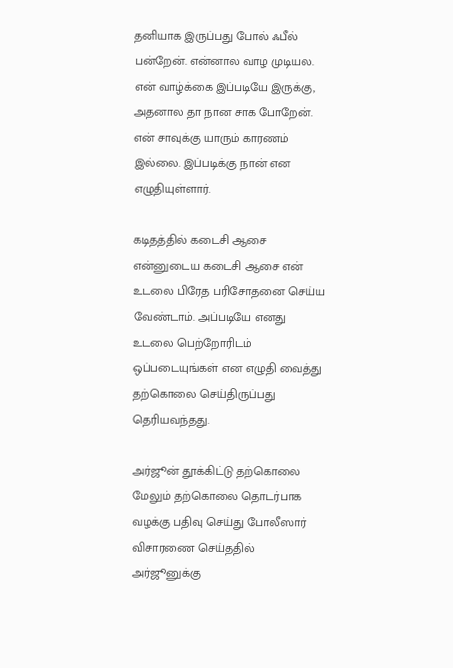தனியாக இருப்பது போல் ஃபீல் பன்றேன். என்னால வாழ முடியல. என் வாழ்க்கை இப்படியே இருக்கு, அதனால தா நான சாக போறேன். என் சாவுக்கு யாரும் காரணம் இல்லை. இப்படிக்கு நான் என எழுதியுள்ளார்.

கடிதத்தில் கடைசி ஆசை
என்னுடைய கடைசி ஆசை என் உடலை பிரேத பரிசோதனை செய்ய வேண்டாம். அப்படியே எனது உடலை பெற்றோரிடம் ஒப்படையுங்கள் என எழுதி வைத்து தற்கொலை செய்திருப்பது தெரியவந்தது.

அர்ஜூன் தூக்கிட்டு தற்கொலை
மேலும் தற்கொலை தொடர்பாக வழக்கு பதிவு செய்து போலீஸார் விசாரணை செய்ததில் அர்ஜூனுக்கு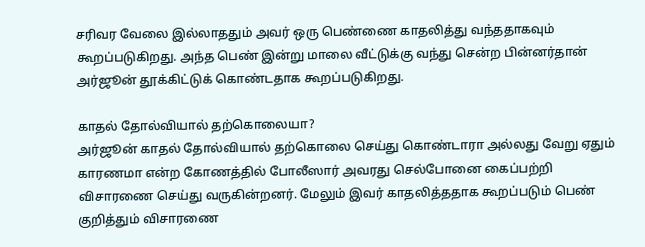சரிவர வேலை இல்லாததும் அவர் ஒரு பெண்ணை காதலித்து வந்ததாகவும் கூறப்படுகிறது. அந்த பெண் இன்று மாலை வீட்டுக்கு வந்து சென்ற பின்னர்தான் அர்ஜூன் தூக்கிட்டுக் கொண்டதாக கூறப்படுகிறது.

காதல் தோல்வியால் தற்கொலையா?
அர்ஜூன் காதல் தோல்வியால் தற்கொலை செய்து கொண்டாரா அல்லது வேறு ஏதும் காரணமா என்ற கோணத்தில் போலீஸார் அவரது செல்போனை கைப்பற்றி விசாரணை செய்து வருகின்றனர். மேலும் இவர் காதலித்ததாக கூறப்படும் பெண் குறித்தும் விசாரணை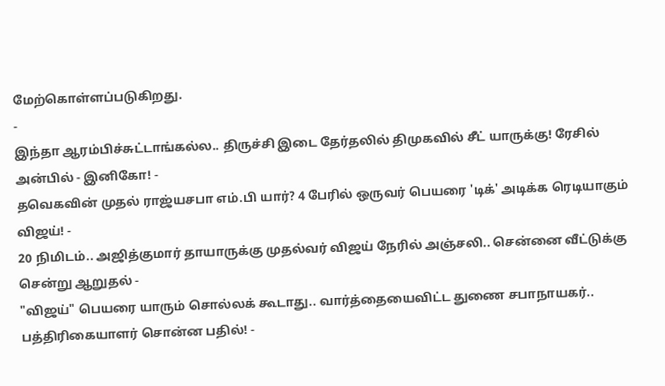மேற்கொள்ளப்படுகிறது.
-
இந்தா ஆரம்பிச்சுட்டாங்கல்ல.. திருச்சி இடை தேர்தலில் திமுகவில் சீட் யாருக்கு! ரேசில் அன்பில் - இனிகோ! -
தவெகவின் முதல் ராஜ்யசபா எம்.பி யார்? 4 பேரில் ஒருவர் பெயரை 'டிக்' அடிக்க ரெடியாகும் விஜய்! -
20 நிமிடம்.. அஜித்குமார் தாயாருக்கு முதல்வர் விஜய் நேரில் அஞ்சலி.. சென்னை வீட்டுக்கு சென்று ஆறுதல் -
"விஜய்" பெயரை யாரும் சொல்லக் கூடாது.. வார்த்தையைவிட்ட துணை சபாநாயகர்.. பத்திரிகையாளர் சொன்ன பதில்! -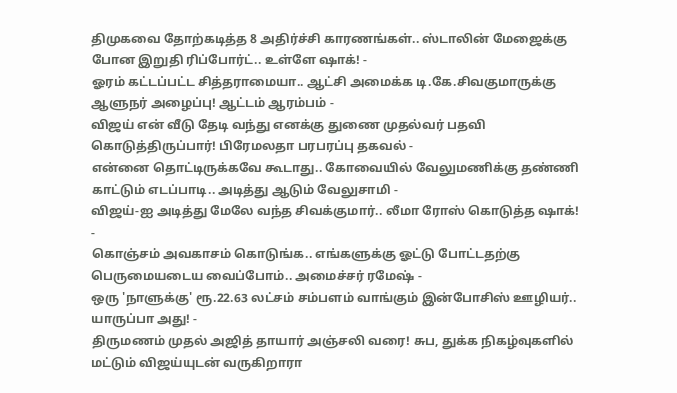திமுகவை தோற்கடித்த 8 அதிர்ச்சி காரணங்கள்.. ஸ்டாலின் மேஜைக்கு போன இறுதி ரிப்போர்ட்.. உள்ளே ஷாக்! -
ஓரம் கட்டப்பட்ட சித்தராமையா.. ஆட்சி அமைக்க டி.கே.சிவகுமாருக்கு ஆளுநர் அழைப்பு! ஆட்டம் ஆரம்பம் -
விஜய் என் வீடு தேடி வந்து எனக்கு துணை முதல்வர் பதவி கொடுத்திருப்பார்! பிரேமலதா பரபரப்பு தகவல் -
என்னை தொட்டிருக்கவே கூடாது.. கோவையில் வேலுமணிக்கு தண்ணி காட்டும் எடப்பாடி.. அடித்து ஆடும் வேலுசாமி -
விஜய்-ஐ அடித்து மேலே வந்த சிவக்குமார்.. லீமா ரோஸ் கொடுத்த ஷாக்! -
கொஞ்சம் அவகாசம் கொடுங்க.. எங்களுக்கு ஓட்டு போட்டதற்கு பெருமையடைய வைப்போம்.. அமைச்சர் ரமேஷ் -
ஒரு 'நாளுக்கு' ரூ.22.63 லட்சம் சம்பளம் வாங்கும் இன்போசிஸ் ஊழியர்.. யாருப்பா அது! -
திருமணம் முதல் அஜித் தாயார் அஞ்சலி வரை! சுப, துக்க நிகழ்வுகளில் மட்டும் விஜய்யுடன் வருகிறாரா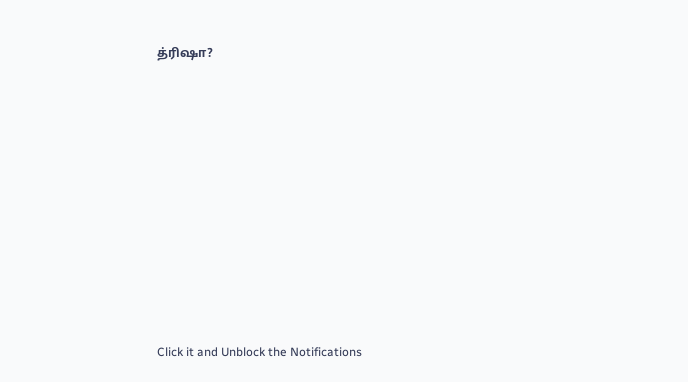த்ரிஷா?












Click it and Unblock the Notifications